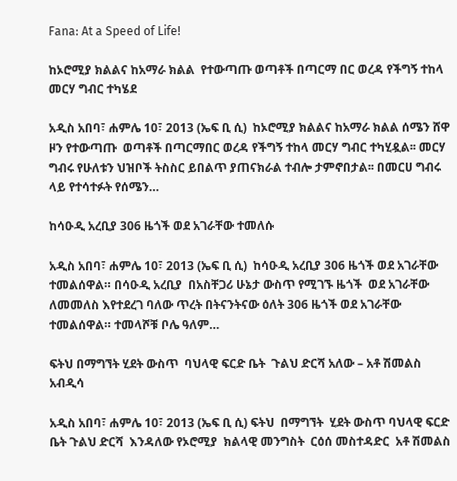Fana: At a Speed of Life!

ከኦሮሚያ ክልልና ከአማራ ክልል  የተውጣጡ ወጣቶች በጣርማ በር ወረዳ የችግኝ ተከላ መርሃ ግብር ተካሄደ

አዲስ አበባ፣ ሐምሌ 10፣ 2013 (ኤፍ ቢ ሲ)  ከኦሮሚያ ክልልና ከአማራ ክልል ሰሜን ሸዋ ዞን የተውጣጡ  ወጣቶች በጣርማበር ወረዳ የችግኝ ተከላ መርሃ ግብር ተካሂዷል፡፡ መርሃ ግብሩ የሁለቱን ህዝቦች ትስስር ይበልጥ ያጠናክራል ተብሎ ታምኖበታል፡፡ በመርሀ ግብሩ ላይ የተሳተፉት የሰሜን…

ከሳዑዲ አረቢያ 306 ዜጎች ወደ አገራቸው ተመለሱ

አዲስ አበባ፣ ሐምሌ 10፣ 2013 (ኤፍ ቢ ሲ)  ከሳዑዲ አረቢያ 306 ዜጎች ወደ አገራቸው ተመልሰዋል። በሳዑዲ አረቢያ  በአስቸጋሪ ሁኔታ ውስጥ የሚገኙ ዜጎች  ወደ አገራቸው ለመመለስ እየተደረገ ባለው ጥረት በትናንትናው ዕለት 306 ዜጎች ወደ አገራቸው ተመልሰዋል። ተመላሾቹ ቦሌ ዓለም…

ፍትህ በማግኘት ሂደት ውስጥ  ባህላዊ ፍርድ ቤት  ጉልህ ድርሻ አለው – አቶ ሽመልስ አብዲሳ

አዲስ አበባ፣ ሐምሌ 10፣ 2013 (ኤፍ ቢ ሲ) ፍትህ  በማግኘት  ሂደት ውስጥ ባህላዊ ፍርድ ቤት ጉልህ ድርሻ  እንዳለው የኦሮሚያ  ክልላዊ መንግስት  ርዕሰ መስተዳድር  አቶ ሽመልስ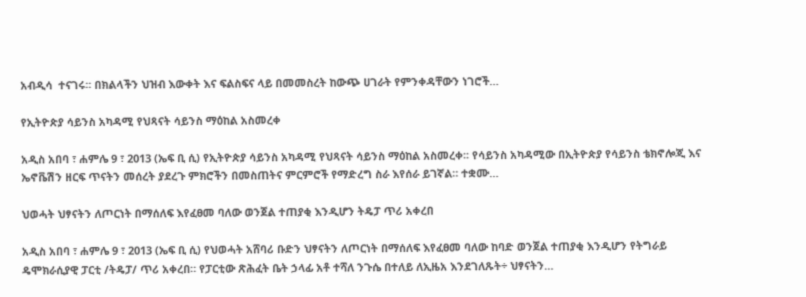አብዲሳ  ተናገሩ፡፡ በክልላችን ህዝብ እውቀት እና ፍልስፍና ላይ በመመስረት ከውጭ ሀገራት የምንቀዳቸውን ነገሮች…

የኢትዮጵያ ሳይንስ አካዳሚ የህጻናት ሳይንስ ማዕከል አስመረቀ

አዲስ አበባ ፣ ሐምሌ 9 ፣ 2013 (ኤፍ ቢ ሲ) የኢትዮጵያ ሳይንስ አካዳሚ የህጻናት ሳይንስ ማዕከል አስመረቀ፡፡ የሳይንስ አካዳሚው በኢትዮጵያ የሳይንስ ቴክኖሎጂ እና ኤኖቬሽን ዘርፍ ጥናትን መሰረት ያደረጉ ምክሮችን በመስጠትና ምርምሮች የማድረግ ስራ እየሰራ ይገኛል። ተቋሙ…

ህወሓት ህፃናትን ለጦርነት በማሰለፍ እየፈፀመ ባለው ወንጀል ተጠያቂ እንዲሆን ትዴፓ ጥሪ አቀረበ

አዲስ አበባ ፣ ሐምሌ 9 ፣ 2013 (ኤፍ ቢ ሲ) የህወሓት አሸባሪ ቡድን ህፃናትን ለጦርነት በማሰለፍ እየፈፀመ ባለው ከባድ ወንጀል ተጠያቂ እንዲሆን የትግራይ ዴሞክራሲያዊ ፓርቲ /ትዴፓ/ ጥሪ አቀረበ። የፓርቲው ጽሕፈት ቤት ኃላፊ አቶ ተሻለ ንጉሴ በተለይ ለኢዜአ እንደገለጹት÷ ህፃናትን…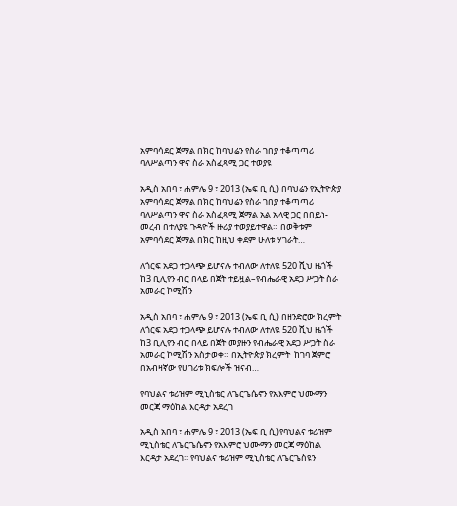አምባሳደር ጀማል በክር ከባህሬን የስራ ገበያ ተቆጣጣሪ ባለሥልጣን ዋና ስራ አስፈጻሚ ጋር ተወያዩ

አዲስ አበባ ፣ ሐምሌ 9 ፣ 2013 (ኤፍ ቢ ሲ) በባህሬን የኢትዮጵያ አምባሳደር ጀማል በክር ከባህሬን የስራ ገበያ ተቆጣጣሪ ባለሥልጣን ዋና ስራ አስፈጻሚ ጀማል አል አላዊ ጋር በበይነ-መረብ በተለያዩ ጉዳዮች ዙሪያ ተወያይተዋል። በወቅቱም  አምባሳደር ጀማል በክር ከዚህ ቀደም ሁለቱ ሃገራት…

ለጎርፍ አደጋ ተጋላጭ ይሆናሉ ተብለው ለተለዩ 520 ሺህ ዜጎች ከ3 ቢሊየን ብር በላይ በጀት ተይዟል–የብሔራዊ አደጋ ሥጋት ስራ አመራር ኮሚሽን

አዲስ አበባ ፣ ሐምሌ 9 ፣ 2013 (ኤፍ ቢ ሲ) በዘንድሮው ክረምት ለጎርፍ አደጋ ተጋላጭ ይሆናሉ ተብለው ለተለዩ 520 ሺህ ዜጎች ከ3 ቢሊየን ብር በላይ በጀት መያዙን የብሔራዊ አደጋ ሥጋት ስራ አመራር ኮሚሽን አስታወቀ። በኢትዮጵያ ክረምት  ከገባ ጀምሮ   በአብዛኛው የሀገሪቱ ክፍሎች ዝናብ…

የባህልና ቱሪዝም ሚኒስቴር ለጌርጌሴኖን የአእምሮ ህሙማን መርጃ ማዕከል እርዳታ አደረገ

አዲስ አበባ ፣ ሐምሌ 9 ፣ 2013 (ኤፍ ቢ ሲ)የባህልና ቱሪዝም ሚኒስቴር ለጌርጌሴኖን የአእምሮ ህሙማን መርጃ ማዕከል እርዳታ አደረገ፡፡ የባህልና ቱሪዝም ሚኒስቴር ለጌርጌስዩን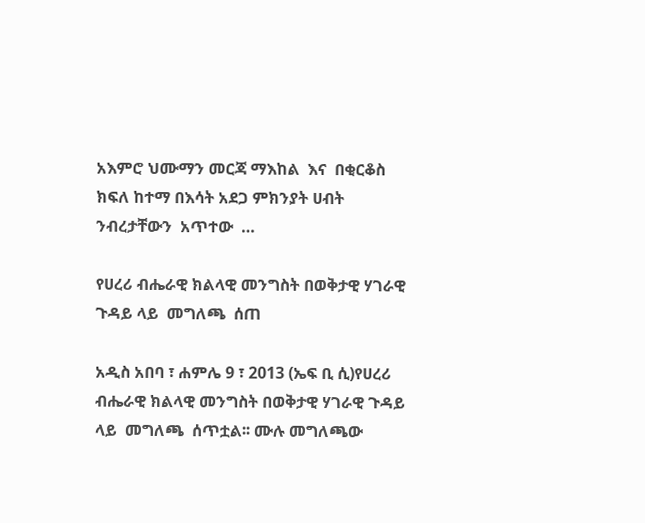አእምሮ ህሙማን መርጃ ማእከል  እና  በቂርቆስ ክፍለ ከተማ በእሳት አደጋ ምክንያት ሀብት ንብረታቸውን  አጥተው  …

የሀረሪ ብሔራዊ ክልላዊ መንግስት በወቅታዊ ሃገራዊ ጉዳይ ላይ  መግለጫ  ሰጠ

አዲስ አበባ ፣ ሐምሌ 9 ፣ 2013 (ኤፍ ቢ ሲ)የሀረሪ ብሔራዊ ክልላዊ መንግስት በወቅታዊ ሃገራዊ ጉዳይ ላይ  መግለጫ  ሰጥቷል፡፡ ሙሉ መግለጫው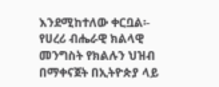እንደሚከተለው ቀርቧል፡- የሀረሪ ብሔራዊ ክልላዊ መንግስት የክልሉን ህዝብ በማቀናጀት በኢትዮጵያ ላይ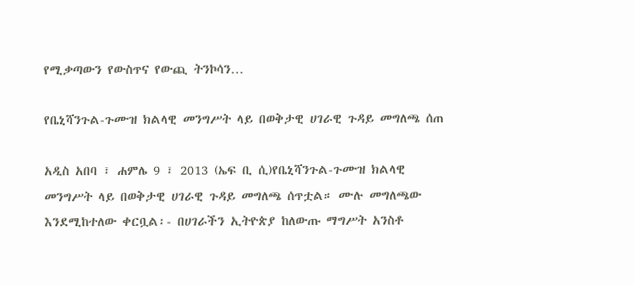የሚቃጣውን የውስጥና የውጪ ትንኮሳን…

የቤኒሻንጉል-ጉሙዝ ክልላዊ መንግሥት ላይ በወቅታዊ ሀገራዊ ጉዳይ መግለጫ ሰጠ

አዲስ አበባ ፣ ሐምሌ 9 ፣ 2013 (ኤፍ ቢ ሲ)የቤኒሻንጉል-ጉሙዝ ክልላዊ መንግሥት ላይ በወቅታዊ ሀገራዊ ጉዳይ መግለጫ ሰጥቷል። ሙሉ መግለጫው እንደሚከተለው ቀርቧል፡- በሀገራችን ኢትዮጵያ ከለውጡ ማግሥት አንስቶ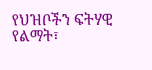የህዝቦችን ፍትሃዊ የልማት፣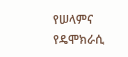የሠላምና የዴሞክራሲ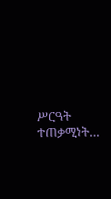ሥርዓት ተጠቃሚነት…